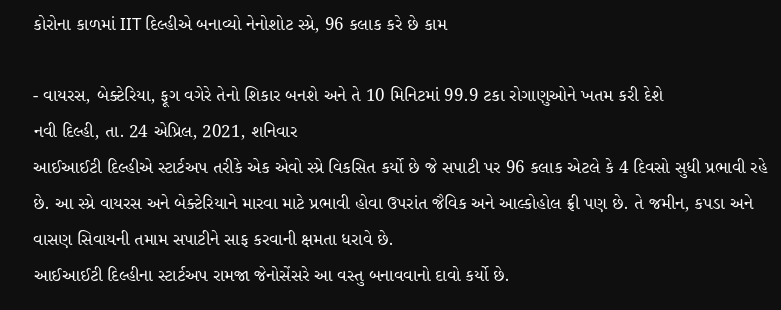કોરોના કાળમાં IIT દિલ્હીએ બનાવ્યો નેનોશોટ સ્પ્રે, 96 કલાક કરે છે કામ

- વાયરસ, બેક્ટેરિયા, ફૂગ વગેરે તેનો શિકાર બનશે અને તે 10 મિનિટમાં 99.9 ટકા રોગાણુઓને ખતમ કરી દેશે
નવી દિલ્હી, તા. 24 એપ્રિલ, 2021, શનિવાર
આઈઆઈટી દિલ્હીએ સ્ટાર્ટઅપ તરીકે એક એવો સ્પ્રે વિકસિત કર્યો છે જે સપાટી પર 96 કલાક એટલે કે 4 દિવસો સુધી પ્રભાવી રહે છે. આ સ્પ્રે વાયરસ અને બેક્ટેરિયાને મારવા માટે પ્રભાવી હોવા ઉપરાંત જૈવિક અને આલ્કોહોલ ફ્રી પણ છે. તે જમીન, કપડા અને વાસણ સિવાયની તમામ સપાટીને સાફ કરવાની ક્ષમતા ધરાવે છે.
આઈઆઈટી દિલ્હીના સ્ટાર્ટઅપ રામજા જેનોસેંસરે આ વસ્તુ બનાવવાનો દાવો કર્યો છે.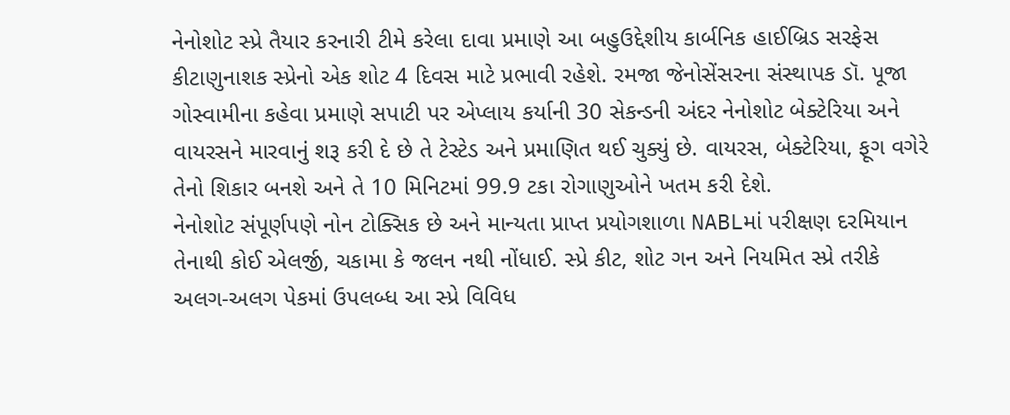નેનોશોટ સ્પ્રે તૈયાર કરનારી ટીમે કરેલા દાવા પ્રમાણે આ બહુઉદ્દેશીય કાર્બનિક હાઈબ્રિડ સરફેસ કીટાણુનાશક સ્પ્રેનો એક શોટ 4 દિવસ માટે પ્રભાવી રહેશે. રમજા જેનોસેંસરના સંસ્થાપક ડૉ. પૂજા ગોસ્વામીના કહેવા પ્રમાણે સપાટી પર એપ્લાય કર્યાની 30 સેકન્ડની અંદર નેનોશોટ બેક્ટેરિયા અને વાયરસને મારવાનું શરૂ કરી દે છે તે ટેસ્ટેડ અને પ્રમાણિત થઈ ચુક્યું છે. વાયરસ, બેક્ટેરિયા, ફૂગ વગેરે તેનો શિકાર બનશે અને તે 10 મિનિટમાં 99.9 ટકા રોગાણુઓને ખતમ કરી દેશે.
નેનોશોટ સંપૂર્ણપણે નોન ટોક્સિક છે અને માન્યતા પ્રાપ્ત પ્રયોગશાળા NABLમાં પરીક્ષણ દરમિયાન તેનાથી કોઈ એલર્જી, ચકામા કે જલન નથી નોંધાઈ. સ્પ્રે કીટ, શોટ ગન અને નિયમિત સ્પ્રે તરીકે અલગ-અલગ પેકમાં ઉપલબ્ધ આ સ્પ્રે વિવિધ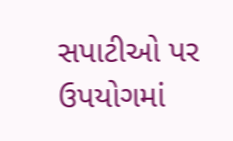સપાટીઓ પર ઉપયોગમાં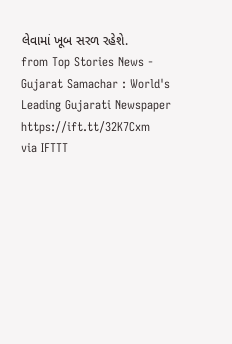લેવામાં ખૂબ સરળ રહેશે.
from Top Stories News - Gujarat Samachar : World's Leading Gujarati Newspaper https://ift.tt/32K7Cxm
via IFTTT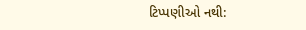ટિપ્પણીઓ નથી: